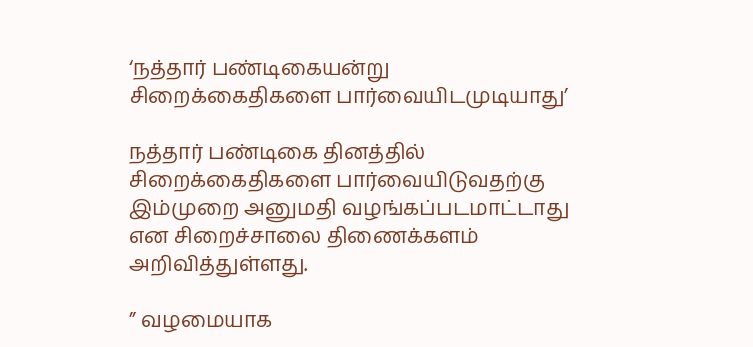‘நத்தார் பண்டிகையன்று சிறைக்கைதிகளை பார்வையிடமுடியாது’

நத்தார் பண்டிகை தினத்தில் சிறைக்கைதிகளை பார்வையிடுவதற்கு இம்முறை அனுமதி வழங்கப்படமாட்டாது என சிறைச்சாலை திணைக்களம் அறிவித்துள்ளது.

” வழமையாக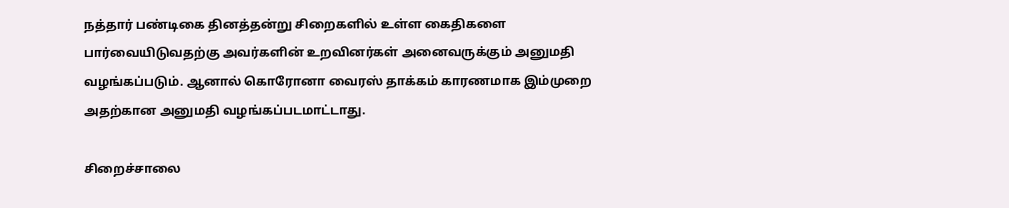நத்தார் பண்டிகை தினத்தன்று சிறைகளில் உள்ள கைதிகளை பார்வையிடுவதற்கு அவர்களின் உறவினர்கள் அனைவருக்கும் அனுமதி வழங்கப்படும். ஆனால் கொரோனா வைரஸ் தாக்கம் காரணமாக இம்முறை அதற்கான அனுமதி வழங்கப்படமாட்டாது.

சிறைச்சாலை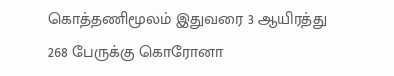கொத்தணிமூலம் இதுவரை 3 ஆயிரத்து 268 பேருக்கு கொரோனா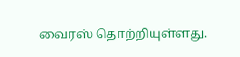வைரஸ் தொற்றியுள்ளது.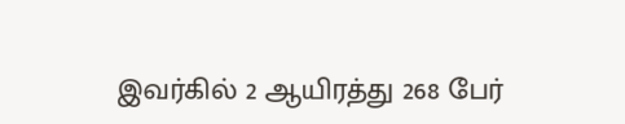இவர்கில் 2 ஆயிரத்து 268 பேர்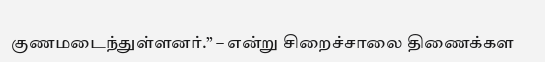குணமடைந்துள்ளனர்.” – என்று சிறைச்சாலை திணைக்கள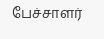பேச்சாளர்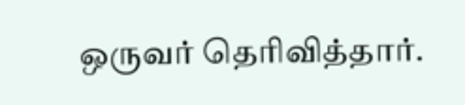ஒருவர் தெரிவித்தார்.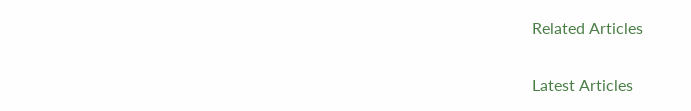Related Articles

Latest Articles